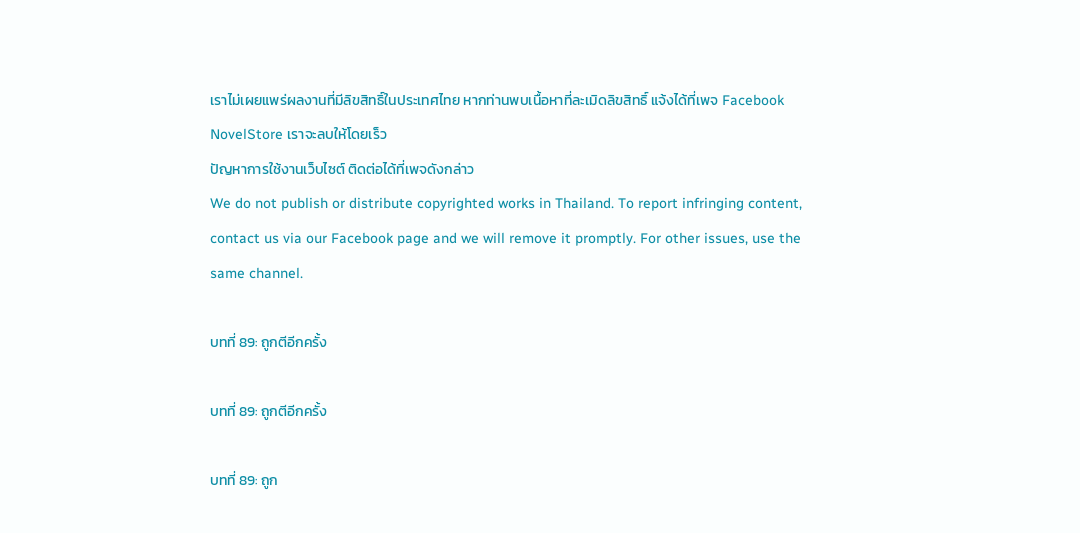เราไม่เผยแพร่ผลงานที่มีลิขสิทธิ์ในประเทศไทย หากท่านพบเนื้อหาที่ละเมิดลิขสิทธิ์ แจ้งได้ที่เพจ Facebook NovelStore เราจะลบให้โดยเร็ว
ปัญหาการใช้งานเว็บไซต์ ติดต่อได้ที่เพจดังกล่าว
We do not publish or distribute copyrighted works in Thailand. To report infringing content, contact us via our Facebook page and we will remove it promptly. For other issues, use the same channel.

บทที่ 89: ถูกตีอีกครั้ง

บทที่ 89: ถูกตีอีกครั้ง

บทที่ 89: ถูก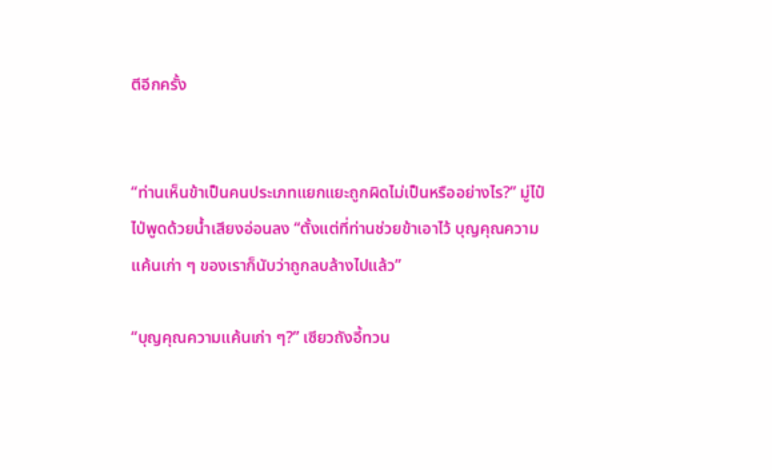ตีอีกครั้ง


“ท่านเห็นข้าเป็นคนประเภทแยกแยะถูกผิดไม่เป็นหรืออย่างไร?” มู่ไป๋ไป่พูดด้วยน้ำเสียงอ่อนลง “ตั้งแต่ที่ท่านช่วยข้าเอาไว้ บุญคุณความแค้นเก่า ๆ ของเราก็นับว่าถูกลบล้างไปแล้ว”

“บุญคุณความแค้นเก่า ๆ?” เซียวถังอี้ทวน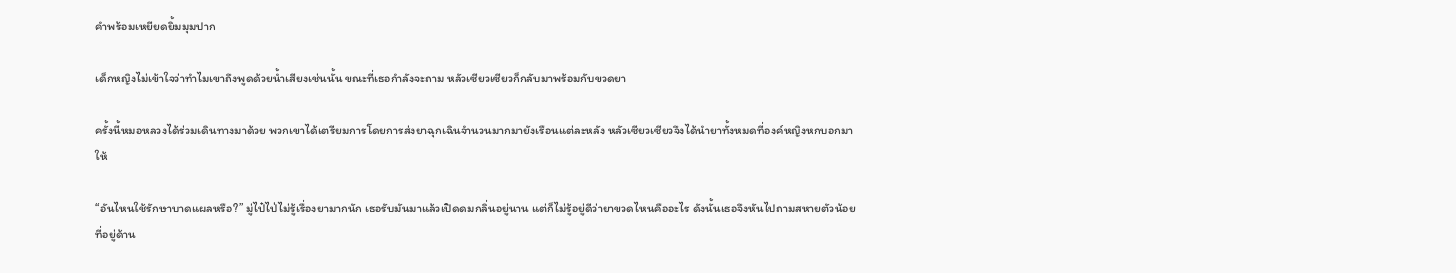คำพร้อมเหยียดยิ้มมุมปาก

เด็กหญิงไม่เข้าใจว่าทำไมเขาถึงพูดด้วยน้ำเสียงเช่นนั้น ขณะที่เธอกำลังจะถาม หลัวเซียวเซียวก็กลับมาพร้อมกับขวดยา

ครั้งนี้หมอหลวงได้ร่วมเดินทางมาด้วย พวกเขาได้เตรียมการโดยการส่งยาฉุกเฉินจำนวนมากมายังเรือนแต่ละหลัง หลัวเซียวเซียวจึงได้นำยาทั้งหมดที่องค์หญิงหกบอกมาให้

“อันไหนใช้รักษาบาดแผลหรือ?” มู่ไป๋ไป่ไม่รู้เรื่องยามากนัก เธอรับมันมาแล้วเปิดดมกลิ่นอยู่นาน แต่ก็ไม่รู้อยู่ดีว่ายาขวดไหนคืออะไร ดังนั้นเธอจึงหันไปถามสหายตัวน้อยที่อยู่ด้าน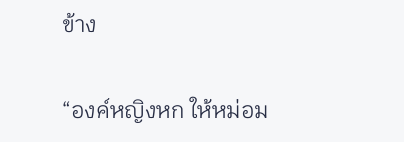ข้าง

“องค์หญิงหก ให้หม่อม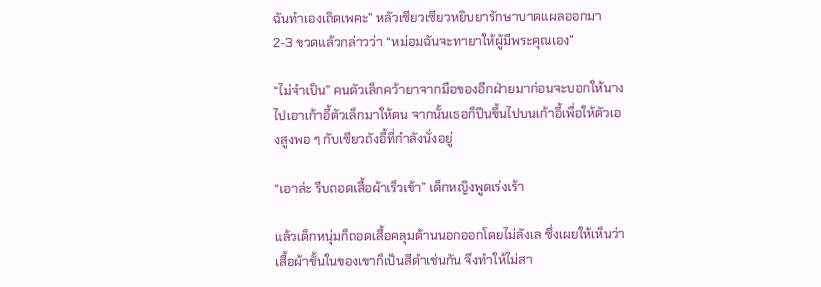ฉันทำเองเถิดเพคะ” หลัวเซียวเซียวหยิบยารักษาบาดแผลออกมา 2-3 ขวดแล้วกล่าวว่า “หม่อมฉันจะทายาให้ผู้มีพระคุณเอง”

“ไม่จำเป็น” คนตัวเล็กคว้ายาจากมือของอีกฝ่ายมาก่อนจะบอกให้นางไปเอาเก้าอี้ตัวเล็กมาให้ตน จากนั้นเธอก็ปีนขึ้นไปบนเก้าอี้เพื่อให้ตัวเองสูงพอ ๆ กับเซียวถังอี้ที่กำลังนั่งอยู่

“เอาล่ะ รีบถอดเสื้อผ้าเร็วเข้า” เด็กหญิงพูดเร่งเร้า

แล้วเด็กหนุ่มก็ถอดเสื้อคลุมด้านนอกออกโดยไม่ลังเล ซึ่งเผยให้เห็นว่าเสื้อผ้าชั้นในของเขาก็เป็นสีดำเช่นกัน จึงทำให้ไม่สา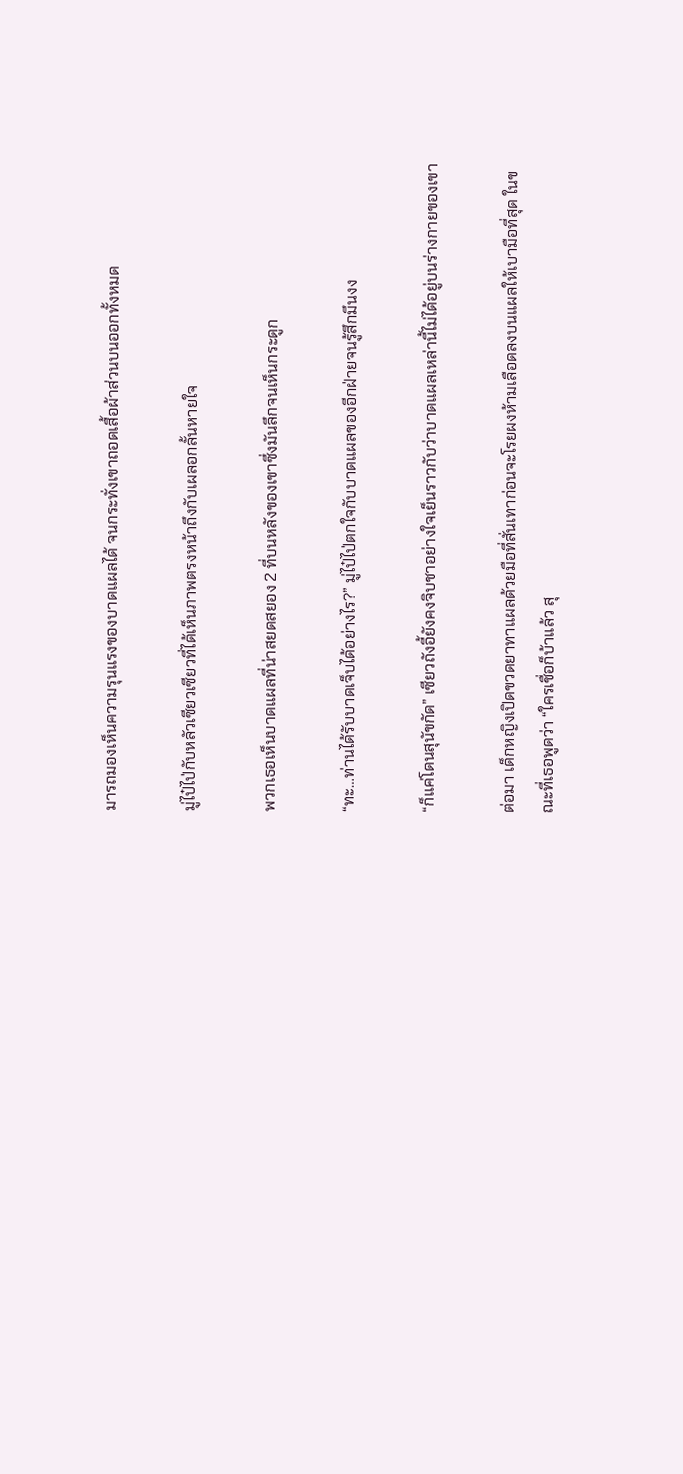มารถมองเห็นความรุนแรงของบาดแผลได้ จนกระทั่งเขาถอดเสื้อผ้าส่วนบนออกทั้งหมด

มู่ไป๋ไป่กับหลัวเซียวเซียวที่ได้เห็นภาพตรงหน้าถึงกับเผลอกลั้นหายใจ

พวกเธอเห็นบาดแผลที่น่าสยดสยอง 2 ที่บนหลังของเขาซึ่งมันลึกจนเห็นกระดูก

“ทะ…ท่านได้รับบาดเจ็บได้อย่างไร?” มู่ไป๋ไป่ตกใจกับบาดแผลของอีกฝ่ายจนรู้สึกมึนงง

“ก็แค่โดนสุนัขกัด” เซียวถังอี้ยังคงจิบชาอย่างใจเย็นราวกับว่าบาดแผลเหล่านี้ไม่ได้อยู่บนร่างกายของเขา

ต่อมา เด็กหญิงเปิดขวดยาทาแผลด้วยมือที่สั่นเทาก่อนจะโรยผงห้ามเลือดลงบนแผลให้เบามือที่สุด ในขณะที่เธอพูดว่า “ใครเชื่อก็บ้าแล้ว สุ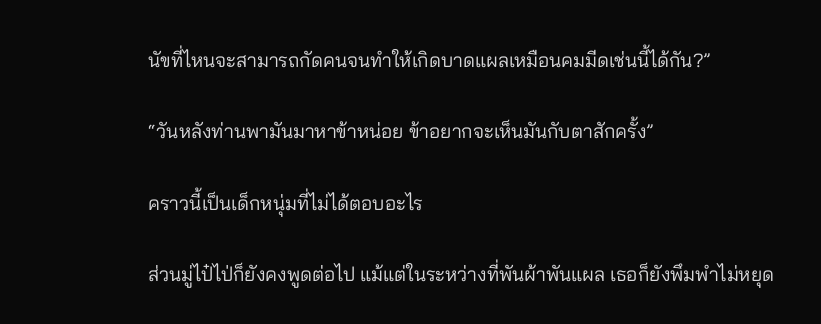นัขที่ไหนจะสามารถกัดคนจนทำให้เกิดบาดแผลเหมือนคมมีดเช่นนี้ได้กัน?”

“วันหลังท่านพามันมาหาข้าหน่อย ข้าอยากจะเห็นมันกับตาสักครั้ง”

คราวนี้เป็นเด็กหนุ่มที่ไม่ได้ตอบอะไร

ส่วนมู่ไป๋ไป่ก็ยังคงพูดต่อไป แม้แต่ในระหว่างที่พันผ้าพันแผล เธอก็ยังพึมพำไม่หยุด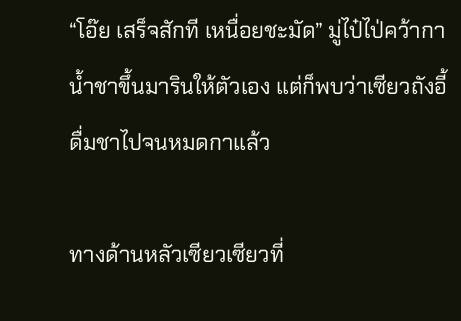“โอ๊ย เสร็จสักที เหนื่อยชะมัด” มู่ไป๋ไป่คว้ากาน้ำชาขึ้นมารินให้ตัวเอง แต่ก็พบว่าเซียวถังอี้ดื่มชาไปจนหมดกาแล้ว

ทางด้านหลัวเซียวเซียวที่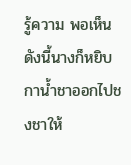รู้ความ พอเห็นดังนี้นางก็หยิบกาน้ำชาออกไปชงชาให้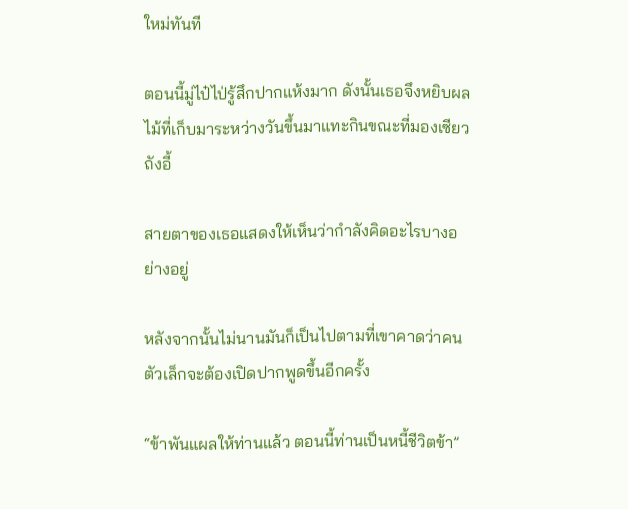ใหม่ทันที

ตอนนี้มู่ไป๋ไป่รู้สึกปากแห้งมาก ดังนั้นเธอจึงหยิบผลไม้ที่เก็บมาระหว่างวันขึ้นมาแทะกินขณะที่มองเซียวถังอี้

สายตาของเธอแสดงให้เห็นว่ากำลังคิดอะไรบางอย่างอยู่

หลังจากนั้นไม่นานมันก็เป็นไปตามที่เขาคาดว่าคนตัวเล็กจะต้องเปิดปากพูดขึ้นอีกครั้ง

“ข้าพันแผลให้ท่านแล้ว ตอนนี้ท่านเป็นหนี้ชีวิตข้า”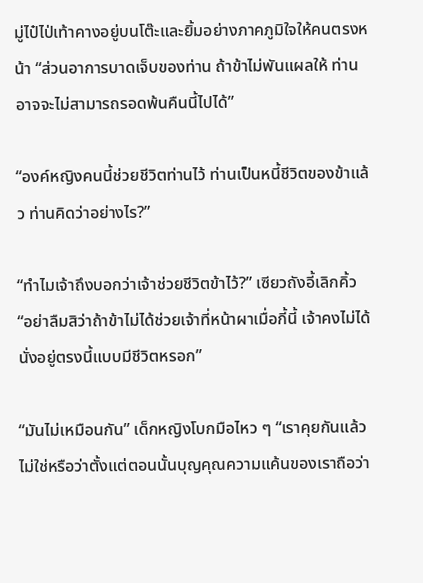มู่ไป๋ไป่เท้าคางอยู่บนโต๊ะและยิ้มอย่างภาคภูมิใจให้คนตรงหน้า “ส่วนอาการบาดเจ็บของท่าน ถ้าข้าไม่พันแผลให้ ท่านอาจจะไม่สามารถรอดพ้นคืนนี้ไปได้”

“องค์หญิงคนนี้ช่วยชีวิตท่านไว้ ท่านเป็นหนี้ชีวิตของข้าแล้ว ท่านคิดว่าอย่างไร?”

“ทำไมเจ้าถึงบอกว่าเจ้าช่วยชีวิตข้าไว้?” เซียวถังอี้เลิกคิ้ว “อย่าลืมสิว่าถ้าข้าไม่ได้ช่วยเจ้าที่หน้าผาเมื่อกี้นี้ เจ้าคงไม่ได้นั่งอยู่ตรงนี้แบบมีชีวิตหรอก”

“มันไม่เหมือนกัน” เด็กหญิงโบกมือไหว ๆ “เราคุยกันแล้วไม่ใช่หรือว่าตั้งแต่ตอนนั้นบุญคุณความแค้นของเราถือว่า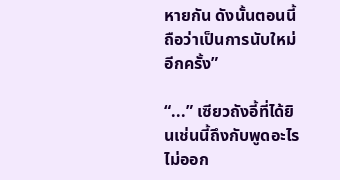หายกัน ดังนั้นตอนนี้ถือว่าเป็นการนับใหม่อีกครั้ง”

“...” เซียวถังอี้ที่ได้ยินเช่นนี้ถึงกับพูดอะไรไม่ออก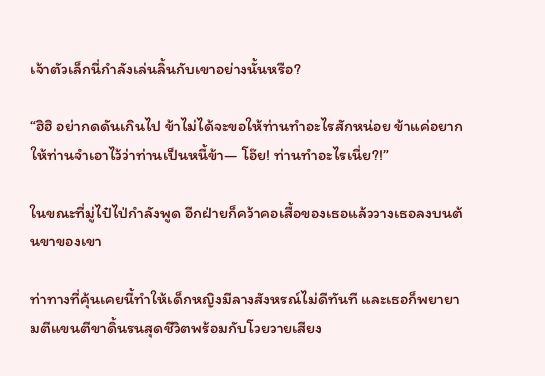เจ้าตัวเล็กนี่กำลังเล่นลิ้นกับเขาอย่างนั้นหรือ?

“ฮิฮิ อย่ากดดันเกินไป ข้าไม่ได้จะขอให้ท่านทำอะไรสักหน่อย ข้าแค่อยากให้ท่านจำเอาไว้ว่าท่านเป็นหนี้ข้า— โอ๊ย! ท่านทำอะไรเนี่ย?!”

ในขณะที่มู่ไป๋ไป่กำลังพูด อีกฝ่ายก็คว้าคอเสื้อของเธอแล้ววางเธอลงบนต้นขาของเขา

ท่าทางที่คุ้นเคยนี้ทำให้เด็กหญิงมีลางสังหรณ์ไม่ดีทันที และเธอก็พยายามตีแขนตีขาดิ้นรนสุดชีวิตพร้อมกับโวยวายเสียง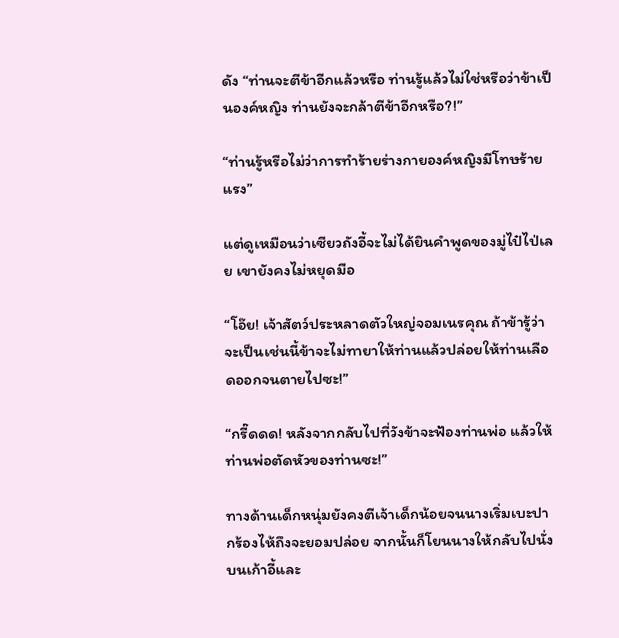ดัง “ท่านจะตีข้าอีกแล้วหรือ ท่านรู้แล้วไม่ใช่หรือว่าข้าเป็นองค์หญิง ท่านยังจะกล้าตีข้าอีกหรือ?!”

“ท่านรู้หรือไม่ว่าการทำร้ายร่างกายองค์หญิงมีโทษร้ายแรง”

แต่ดูเหมือนว่าเซียวถังอี้จะไม่ได้ยินคำพูดของมู่ไป๋ไป่เลย เขายังคงไม่หยุดมือ

“โอ๊ย! เจ้าสัตว์ประหลาดตัวใหญ่จอมเนรคุณ ถ้าข้ารู้ว่าจะเป็นเช่นนี้ข้าจะไม่ทายาให้ท่านแล้วปล่อยให้ท่านเลือดออกจนตายไปซะ!”

“กรี๊ดดด! หลังจากกลับไปที่วังข้าจะฟ้องท่านพ่อ แล้วให้ท่านพ่อตัดหัวของท่านซะ!”

ทางด้านเด็กหนุ่มยังคงตีเจ้าเด็กน้อยจนนางเริ่มเบะปากร้องไห้ถึงจะยอมปล่อย จากนั้นก็โยนนางให้กลับไปนั่งบนเก้าอี้และ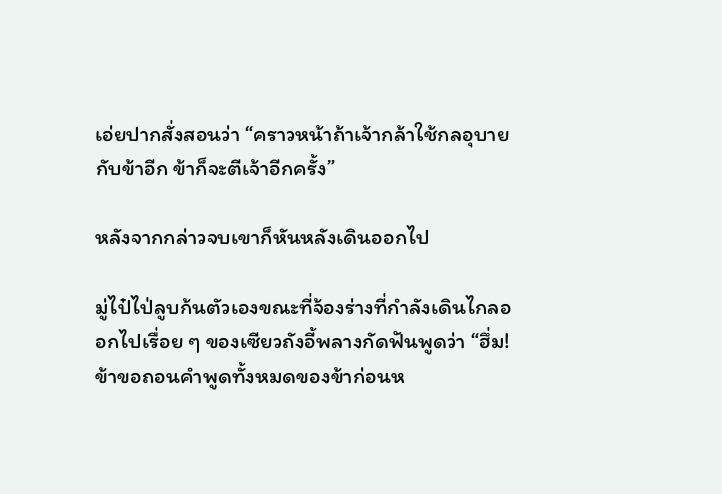เอ่ยปากสั่งสอนว่า “คราวหน้าถ้าเจ้ากล้าใช้กลอุบายกับข้าอีก ข้าก็จะตีเจ้าอีกครั้ง”

หลังจากกล่าวจบเขาก็หันหลังเดินออกไป

มู่ไป๋ไป่ลูบก้นตัวเองขณะที่จ้องร่างที่กำลังเดินไกลออกไปเรื่อย ๆ ของเซียวถังอี้พลางกัดฟันพูดว่า “ฮึ่ม! ข้าขอถอนคำพูดทั้งหมดของข้าก่อนห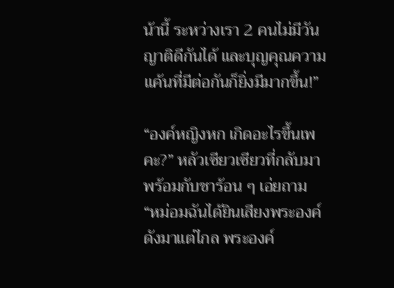น้านี้ ระหว่างเรา 2 คนไม่มีวันญาติดีกันได้ และบุญคุณความแค้นที่มีต่อกันก็ยิ่งมีมากขึ้น!”

“องค์หญิงหก เกิดอะไรขึ้นเพคะ?” หลัวเซียวเซียวที่กลับมาพร้อมกับชาร้อน ๆ เอ่ยถาม “หม่อมฉันได้ยินเสียงพระองค์ดังมาแต่ไกล พระองค์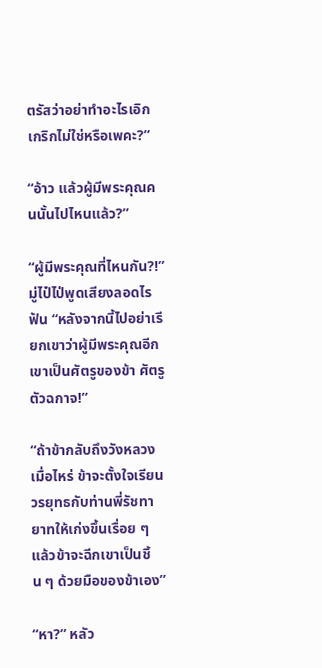ตรัสว่าอย่าทำอะไรเอิกเกริกไม่ใช่หรือเพคะ?”

“อ้าว แล้วผู้มีพระคุณคนนั้นไปไหนแล้ว?”

“ผู้มีพระคุณที่ไหนกัน?!” มู่ไป๋ไป่พูดเสียงลอดไรฟัน “หลังจากนี้ไปอย่าเรียกเขาว่าผู้มีพระคุณอีก เขาเป็นศัตรูของข้า ศัตรูตัวฉกาจ!”

“ถ้าข้ากลับถึงวังหลวงเมื่อไหร่ ข้าจะตั้งใจเรียนวรยุทธกับท่านพี่รัชทายาทให้เก่งขึ้นเรื่อย ๆ แล้วข้าจะฉีกเขาเป็นชิ้น ๆ ด้วยมือของข้าเอง”

“หา?” หลัว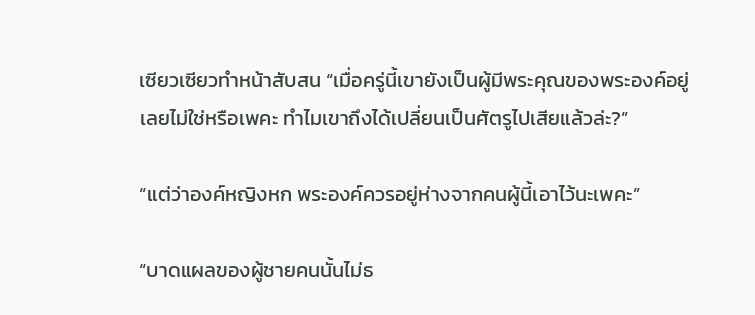เซียวเซียวทำหน้าสับสน “เมื่อครู่นี้เขายังเป็นผู้มีพระคุณของพระองค์อยู่เลยไม่ใช่หรือเพคะ ทำไมเขาถึงได้เปลี่ยนเป็นศัตรูไปเสียแล้วล่ะ?”

“แต่ว่าองค์หญิงหก พระองค์ควรอยู่ห่างจากคนผู้นี้เอาไว้นะเพคะ”

“บาดแผลของผู้ชายคนนั้นไม่ธ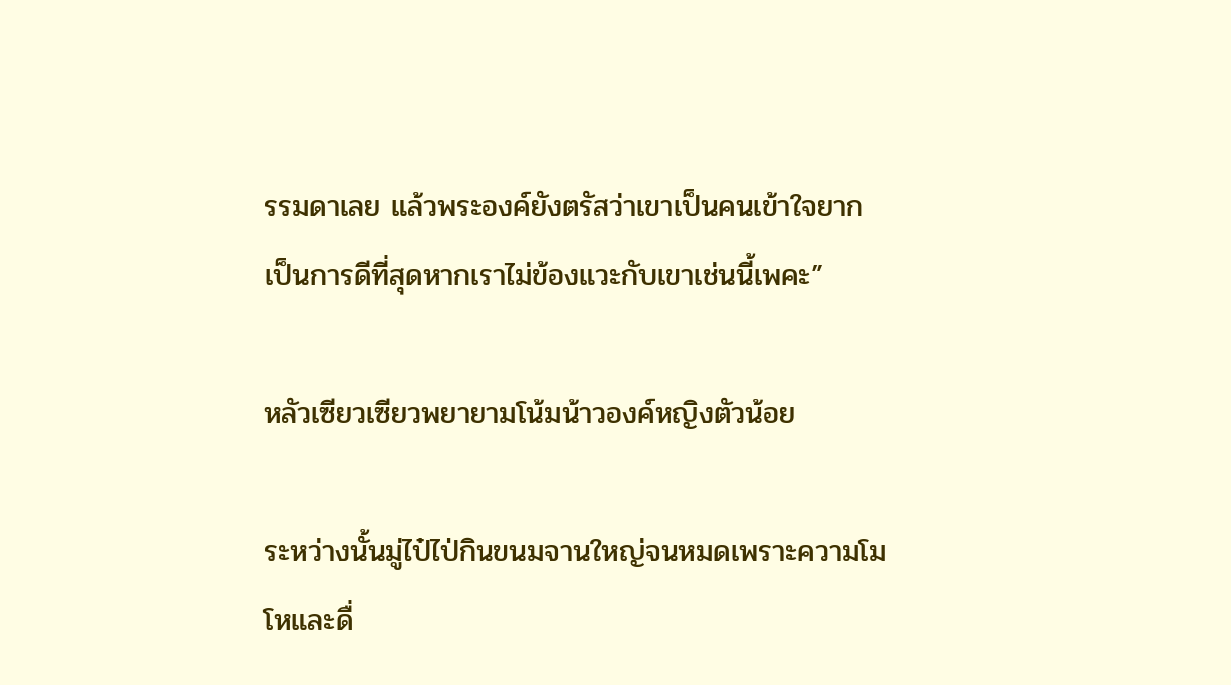รรมดาเลย แล้วพระองค์ยังตรัสว่าเขาเป็นคนเข้าใจยาก เป็นการดีที่สุดหากเราไม่ข้องแวะกับเขาเช่นนี้เพคะ”

หลัวเซียวเซียวพยายามโน้มน้าวองค์หญิงตัวน้อย

ระหว่างนั้นมู่ไป๋ไป่กินขนมจานใหญ่จนหมดเพราะความโมโหและดื่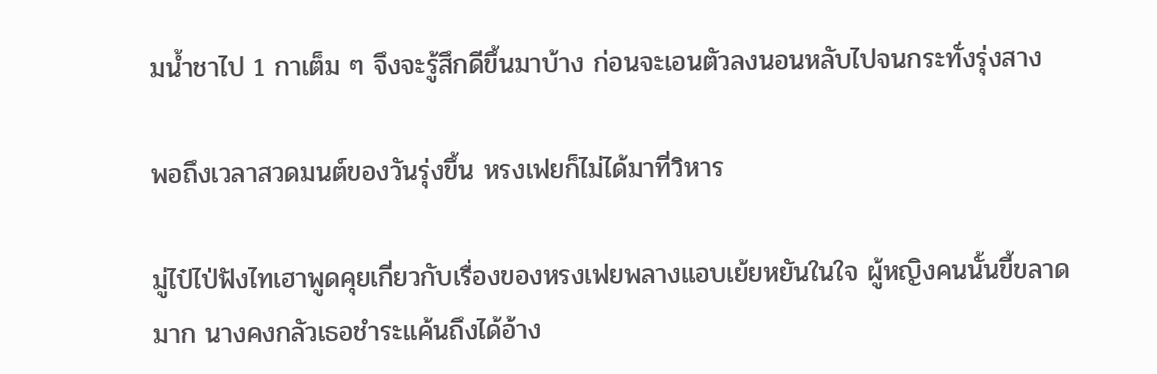มน้ำชาไป 1 กาเต็ม ๆ จึงจะรู้สึกดีขึ้นมาบ้าง ก่อนจะเอนตัวลงนอนหลับไปจนกระทั่งรุ่งสาง

พอถึงเวลาสวดมนต์ของวันรุ่งขึ้น หรงเฟยก็ไม่ได้มาที่วิหาร

มู่ไป๋ไป่ฟังไทเฮาพูดคุยเกี่ยวกับเรื่องของหรงเฟยพลางแอบเย้ยหยันในใจ ผู้หญิงคนนั้นขี้ขลาดมาก นางคงกลัวเธอชำระแค้นถึงได้อ้าง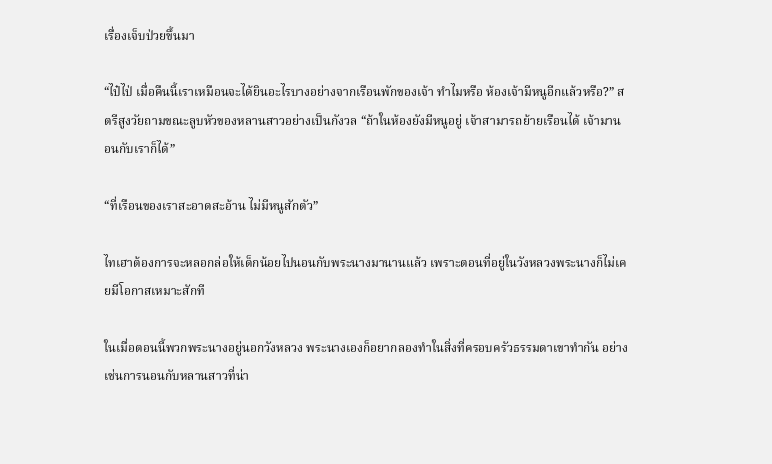เรื่องเจ็บป่วยขึ้นมา

“ไป๋ไป่ เมื่อคืนนี้เราเหมือนจะได้ยินอะไรบางอย่างจากเรือนพักของเจ้า ทำไมหรือ ห้องเจ้ามีหนูอีกแล้วหรือ?” สตรีสูงวัยถามขณะลูบหัวของหลานสาวอย่างเป็นกังวล “ถ้าในห้องยังมีหนูอยู่ เจ้าสามารถย้ายเรือนได้ เจ้ามานอนกับเราก็ได้”

“ที่เรือนของเราสะอาดสะอ้าน ไม่มีหนูสักตัว”

ไทเฮาต้องการจะหลอกล่อให้เด็กน้อยไปนอนกับพระนางมานานแล้ว เพราะตอนที่อยู่ในวังหลวงพระนางก็ไม่เคยมีโอกาสเหมาะสักที

ในเมื่อตอนนี้พวกพระนางอยู่นอกวังหลวง พระนางเองก็อยากลองทำในสิ่งที่ครอบครัวธรรมดาเขาทำกัน อย่างเช่นการนอนกับหลานสาวที่น่า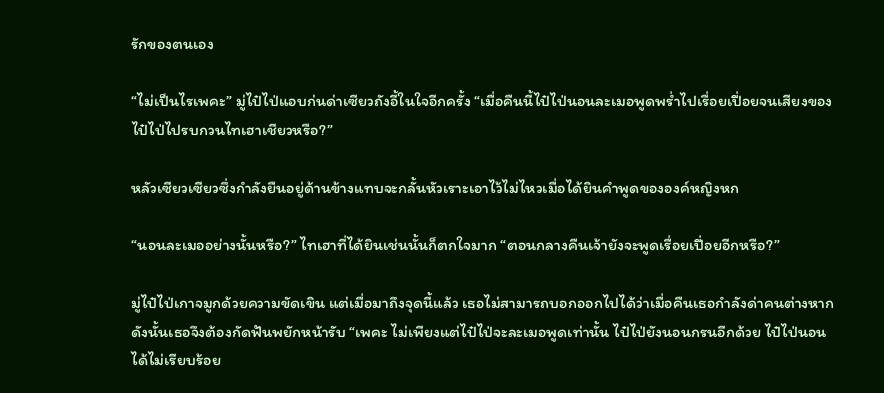รักของตนเอง

“ไม่เป็นไรเพคะ” มู่ไป๋ไป่แอบก่นด่าเซียวถังอี้ในใจอีกครั้ง “เมื่อคืนนี้ไป๋ไป่นอนละเมอพูดพร่ำไปเรื่อยเปื่อยจนเสียงของไป๋ไป่ไปรบกวนไทเฮาเชียวหรือ?”

หลัวเซียวเซียวซึ่งกำลังยืนอยู่ด้านข้างแทบจะกลั้นหัวเราะเอาไว้ไม่ไหวเมื่อได้ยินคำพูดขององค์หญิงหก

“นอนละเมออย่างนั้นหรือ?” ไทเฮาที่ได้ยินเช่นนั้นก็ตกใจมาก “ตอนกลางคืนเจ้ายังจะพูดเรื่อยเปื่อยอีกหรือ?”

มู่ไป๋ไป่เกาจมูกด้วยความขัดเขิน แต่เมื่อมาถึงจุดนี้แล้ว เธอไม่สามารถบอกออกไปได้ว่าเมื่อคืนเธอกำลังด่าคนต่างหาก ดังนั้นเธอจึงต้องกัดฟันพยักหน้ารับ “เพคะ ไม่เพียงแต่ไป๋ไป่จะละเมอพูดเท่านั้น ไป๋ไป่ยังนอนกรนอีกด้วย ไป๋ไป่นอนได้ไม่เรียบร้อย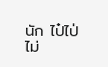นัก ไป๋ไป่ไม่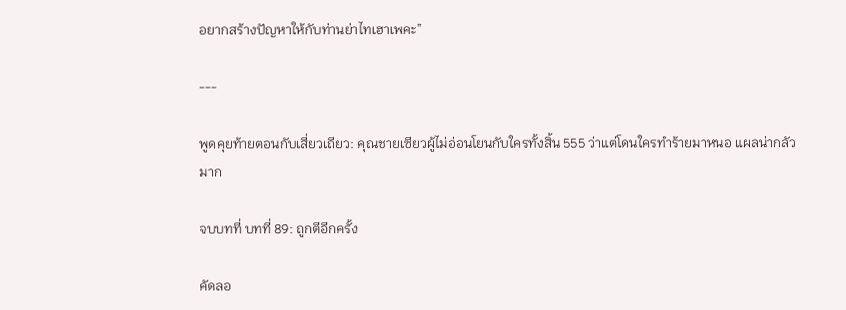อยากสร้างปัญหาให้กับท่านย่าไทเฮาเพคะ”

---

พูดคุยท้ายตอนกับเสี่ยวเถียว: คุณชายเซียวผู้ไม่อ่อนโยนกับใครทั้งสิ้น 555 ว่าแต่โดนใครทำร้ายมาหนอ แผลน่ากลัวมาก

จบบทที่ บทที่ 89: ถูกตีอีกครั้ง

คัดลอ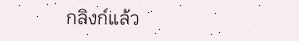กลิงก์แล้ว